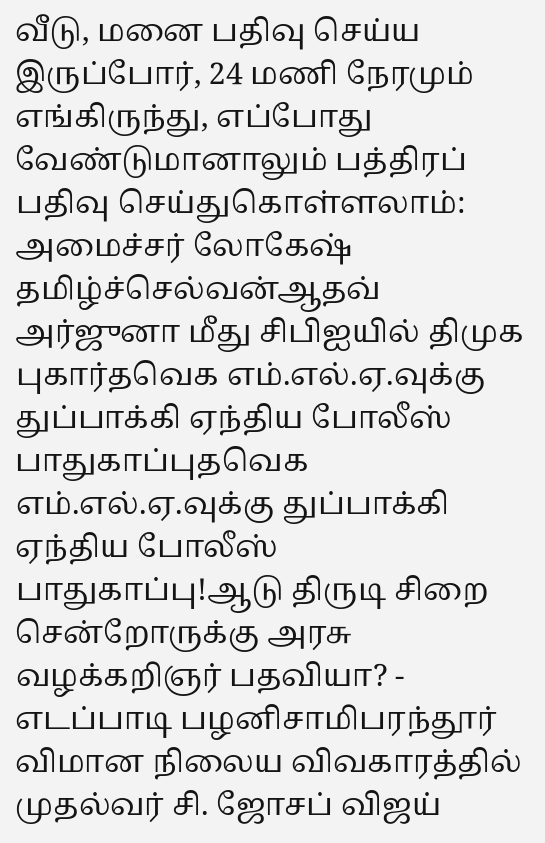வீடு, மனை பதிவு செய்ய இருப்போர், 24 மணி நேரமும் எங்கிருந்து, எப்போது வேண்டுமானாலும் பத்திரப் பதிவு செய்துகொள்ளலாம்: அமைச்சர் லோகேஷ் தமிழ்ச்செல்வன்ஆதவ் அர்ஜுனா மீது சிபிஐயில் திமுக புகார்தவெக எம்.எல்.ஏ.வுக்கு துப்பாக்கி ஏந்திய போலீஸ் பாதுகாப்புதவெக எம்.எல்.ஏ.வுக்கு துப்பாக்கி ஏந்திய போலீஸ் பாதுகாப்பு!ஆடு திருடி சிறை சென்றோருக்கு அரசு வழக்கறிஞர் பதவியா? - எடப்பாடி பழனிசாமிபரந்தூர் விமான நிலைய விவகாரத்தில் முதல்வர் சி. ஜோசப் விஜய்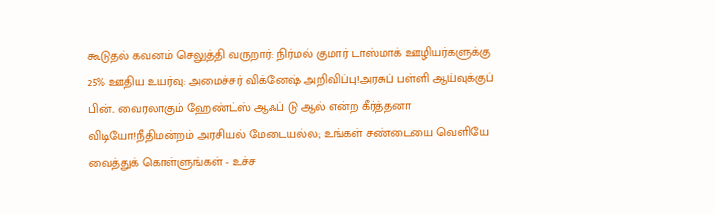கூடுதல் கவனம் செலுத்தி வருறார்: நிர்மல் குமார் டாஸ்மாக் ஊழியர்களுக்கு 25% ஊதிய உயர்வு: அமைச்சர் விக்னேஷ் அறிவிப்பு!அரசுப் பள்ளி ஆய்வுக்குப் பின்.. வைரலாகும் ஹேண்ட்ஸ் ஆஃப் டு ஆல் என்ற கீர்த்தனா விடியோ!நீதிமன்றம் அரசியல் மேடையல்ல; உங்கள் சண்டையை வெளியே வைத்துக் கொள்ளுங்கள் - உச்ச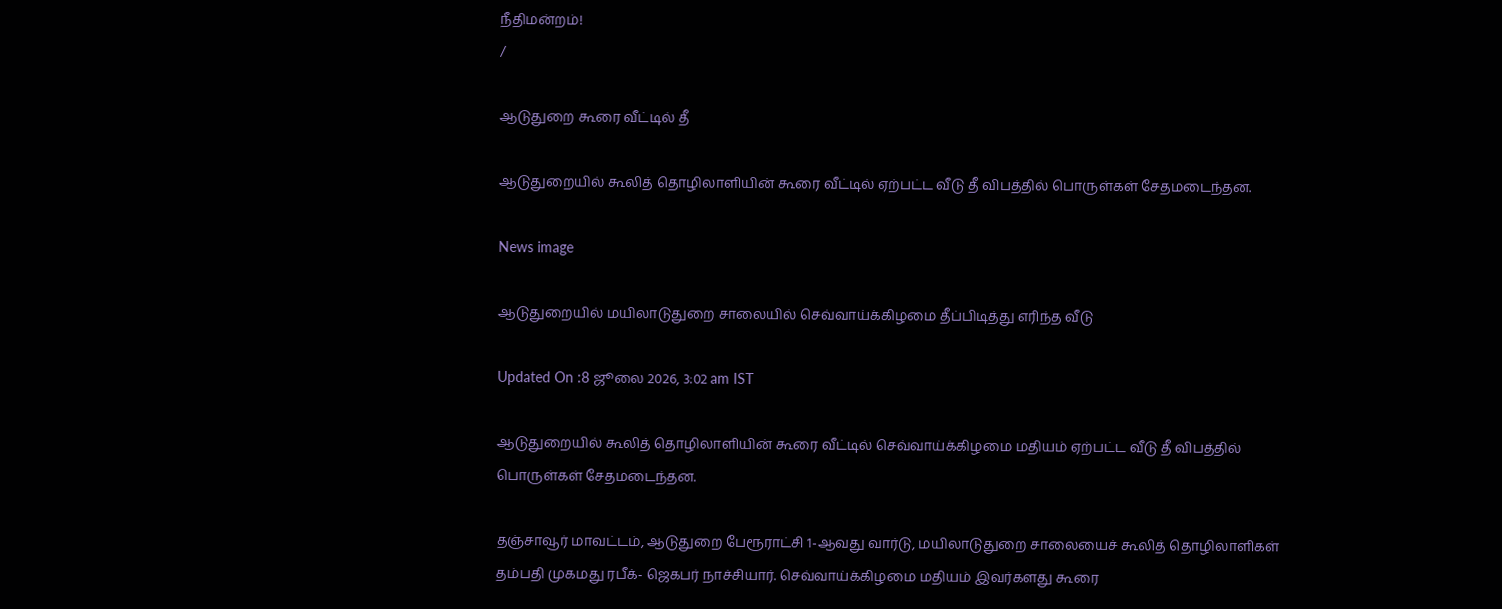நீதிமன்றம்!
/

ஆடுதுறை கூரை வீட்டில் தீ

ஆடுதுறையில் கூலித் தொழிலாளியின் கூரை வீட்டில் ஏற்பட்ட வீடு தீ விபத்தில் பொருள்கள் சேதமடைந்தன.

News image

ஆடுதுறையில் மயிலாடுதுறை சாலையில் செவ்வாய்க்கிழமை தீப்பிடித்து எரிந்த வீடு

Updated On :8 ஜூலை 2026, 3:02 am IST

ஆடுதுறையில் கூலித் தொழிலாளியின் கூரை வீட்டில் செவ்வாய்க்கிழமை மதியம் ஏற்பட்ட வீடு தீ விபத்தில் பொருள்கள் சேதமடைந்தன.

தஞ்சாவூர் மாவட்டம், ஆடுதுறை பேரூராட்சி 1-ஆவது வார்டு, மயிலாடுதுறை சாலையைச் கூலித் தொழிலாளிகள் தம்பதி முகமது ரபீக்- ஜெகபர் நாச்சியார். செவ்வாய்க்கிழமை மதியம் இவர்களது கூரை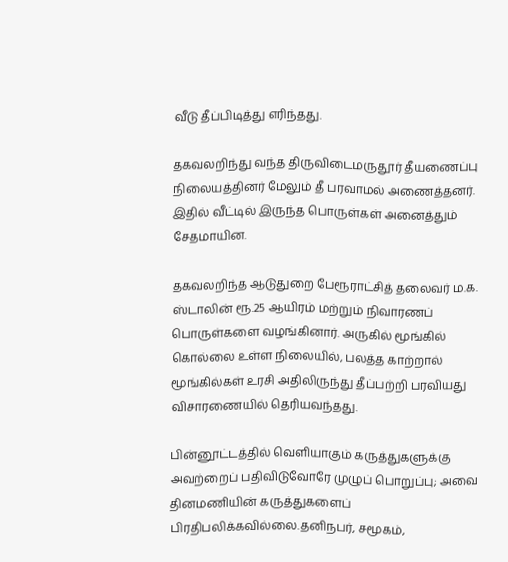வீடு தீப்பிடித்து எரிந்தது.

தகவலறிந்து வந்த திருவிடைமருதூர் தீயணைப்பு நிலையத்தினர் மேலும் தீ பரவாமல் அணைத்தனர். இதில் வீட்டில் இருந்த பொருள்கள் அனைத்தும் சேதமாயின.

தகவலறிந்த ஆடுதுறை பேரூராட்சித் தலைவர் ம.க. ஸ்டாலின் ரூ.25 ஆயிரம் மற்றும் நிவாரணப் பொருள்களை வழங்கினார். அருகில் மூங்கில் கொல்லை உள்ள நிலையில், பலத்த காற்றால் மூங்கில்கள் உரசி அதிலிருந்து தீப்பற்றி பரவியது விசாரணையில் தெரியவந்தது.

பின்னூட்டத்தில் வெளியாகும் கருத்துகளுக்கு அவற்றைப் பதிவிடுவோரே முழுப் பொறுப்பு; அவை தினமணியின் கருத்துகளைப் பிரதிபலிக்கவில்லை.தனிநபர், சமூகம்,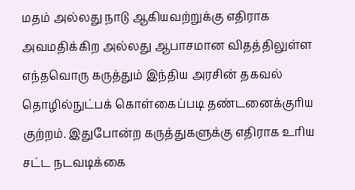மதம் அல்லது நாடு ஆகியவற்றுக்கு எதிராக அவமதிக்கிற அல்லது ஆபாசமான விதத்திலுள்ள எந்தவொரு கருத்தும் இந்திய அரசின் தகவல் தொழில்நுட்பக் கொள்கைப்படி தண்டனைக்குரிய குற்றம். இதுபோன்ற கருத்துகளுக்கு எதிராக உரிய சட்ட நடவடிக்கை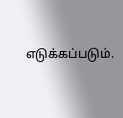எடுக்கப்படும்.